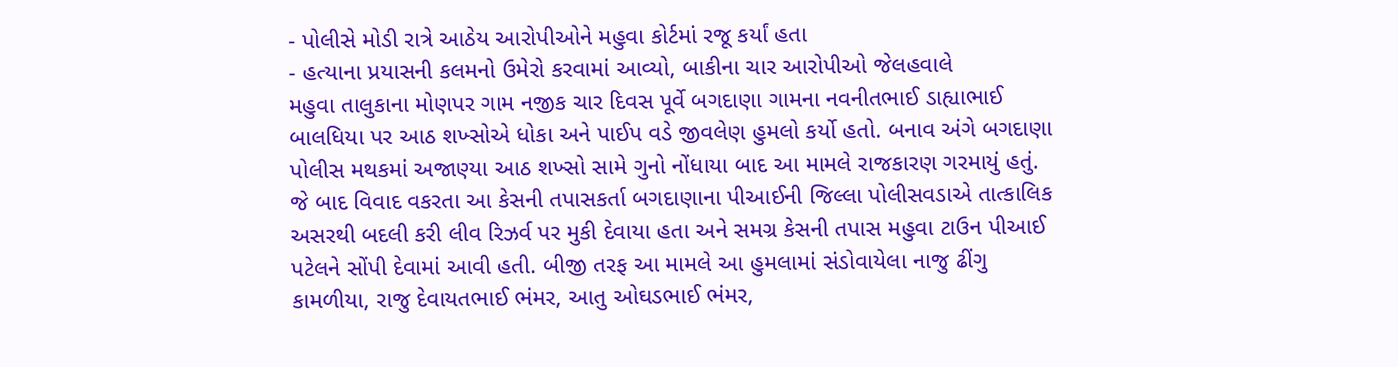- પોલીસે મોડી રાત્રે આઠેય આરોપીઓને મહુવા કોર્ટમાં રજૂ કર્યાં હતા
- હત્યાના પ્રયાસની કલમનો ઉમેરો કરવામાં આવ્યો, બાકીના ચાર આરોપીઓ જેલહવાલે
મહુવા તાલુકાના મોણપર ગામ નજીક ચાર દિવસ પૂર્વે બગદાણા ગામના નવનીતભાઈ ડાહ્યાભાઈ બાલધિયા પર આઠ શખ્સોએ ધોકા અને પાઈપ વડે જીવલેણ હુમલો કર્યો હતો. બનાવ અંગે બગદાણા પોલીસ મથકમાં અજાણ્યા આઠ શખ્સો સામે ગુનો નોંધાયા બાદ આ મામલે રાજકારણ ગરમાયું હતું. જે બાદ વિવાદ વકરતા આ કેસની તપાસકર્તા બગદાણાના પીઆઈની જિલ્લા પોલીસવડાએ તાત્કાલિક અસરથી બદલી કરી લીવ રિઝર્વ પર મુકી દેવાયા હતા અને સમગ્ર કેસની તપાસ મહુવા ટાઉન પીઆઈ પટેલને સોંપી દેવામાં આવી હતી. બીજી તરફ આ મામલે આ હુમલામાં સંડોવાયેલા નાજુ ઢીંગુ કામળીયા, રાજુ દેવાયતભાઈ ભંમર, આતુ ઓઘડભાઈ ભંમર,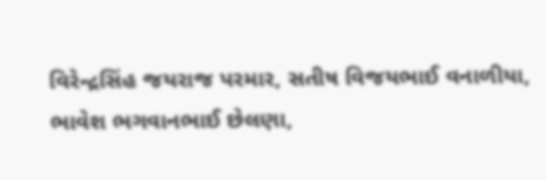વિરેન્દ્રસિંહ જયરાજ પરમાર, સતીષ વિજયભાઈ વનાળીયા, ભાવેશ ભગવાનભાઈ છેલણા,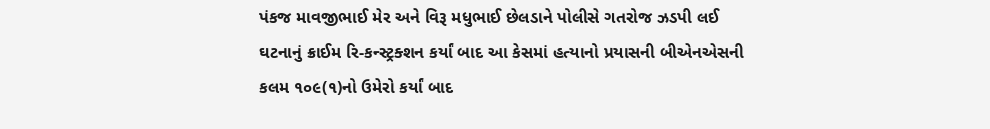પંકજ માવજીભાઈ મેર અને વિરૂ મધુભાઈ છેલડાને પોલીસે ગતરોજ ઝડપી લઈ ઘટનાનું ક્રાઈમ રિ-કન્સ્ટ્રક્શન કર્યાં બાદ આ કેસમાં હત્યાનો પ્રયાસની બીએનએસની કલમ ૧૦૯(૧)નો ઉમેરો કર્યાં બાદ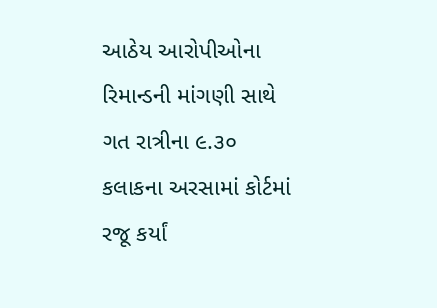આઠેય આરોપીઓના રિમાન્ડની માંગણી સાથે ગત રાત્રીના ૯.૩૦ કલાકના અરસામાં કોર્ટમાં રજૂ કર્યાં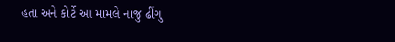હતા અને કોર્ટે આ મામલે નાજુ ઢીંગુ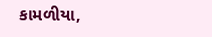કામળીયા,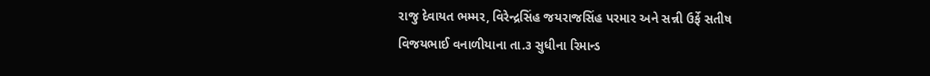રાજુ દેવાયત ભમ્મર, વિરેન્દ્રસિંહ જયરાજસિંહ પરમાર અને સન્ની ઉર્ફે સતીષ વિજયભાઈ વનાળીયાના તા.૩ સુધીના રિમાન્ડ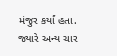મંજુર કર્યાં હતા. જ્યારે અન્ય ચાર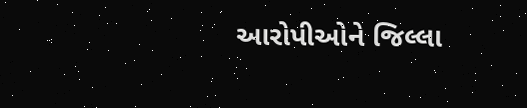આરોપીઓને જિલ્લા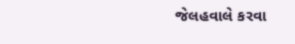જેલહવાલે કરવા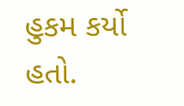હુકમ કર્યો હતો.